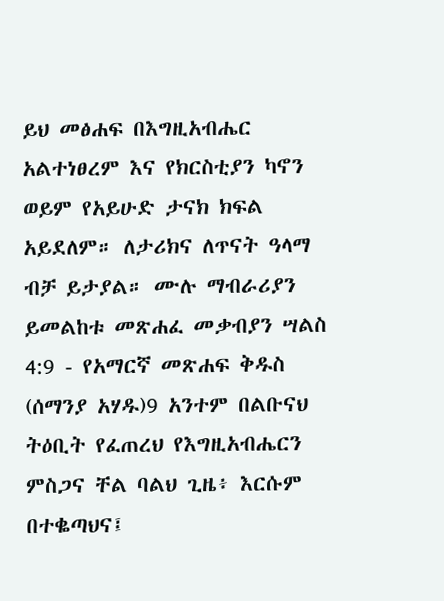ይህ መፅሐፍ በእግዚአብሔር አልተነፀረም እና የክርስቲያን ካኖን ወይም የአይሁድ ታናክ ክፍል አይደለም። ለታሪክና ለጥናት ዓላማ ብቻ ይታያል። ሙሉ ማብራሪያን ይመልከቱ መጽሐፈ መቃብያን ሣልስ 4:9 - የአማርኛ መጽሐፍ ቅዱስ (ሰማንያ አሃዱ)9 አንተም በልቡናህ ትዕቢት የፈጠረህ የእግዚአብሔርን ምስጋና ቸል ባልህ ጊዜ፥ እርሱም በተቈጣህና፤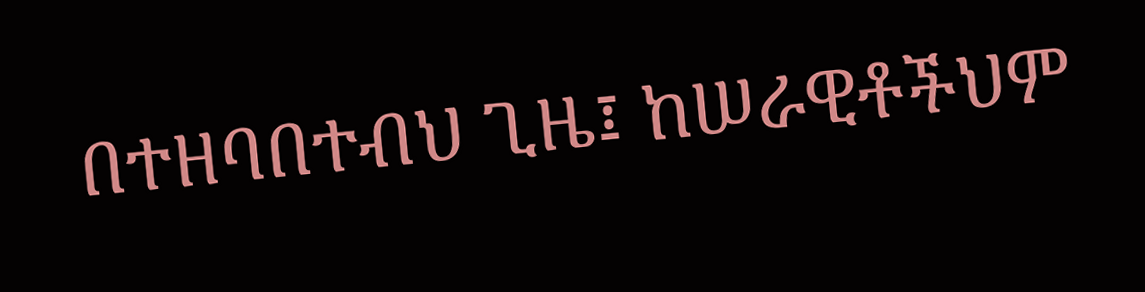በተዘባበተብህ ጊዜ፤ ከሠራዊቶችህም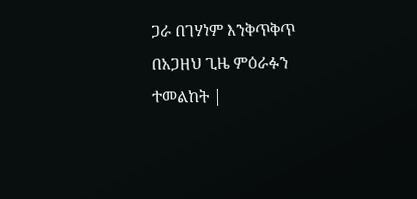ጋራ በገሃነም እንቅጥቅጥ በአጋዘህ ጊዜ ምዕራፉን ተመልከት |